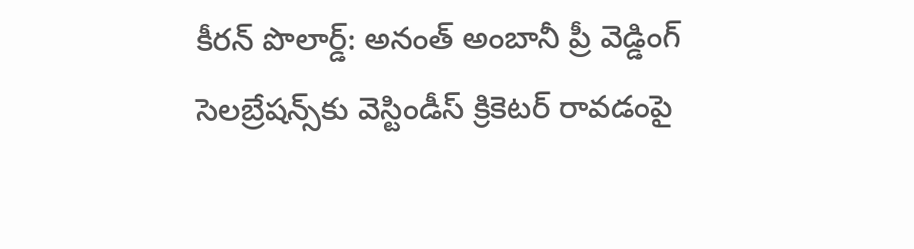కీరన్ పొలార్డ్: అనంత్ అంబానీ ప్రీ వెడ్డింగ్ సెలబ్రేషన్స్‌కు వెస్టిండీస్ క్రికెటర్‌ రావడంపై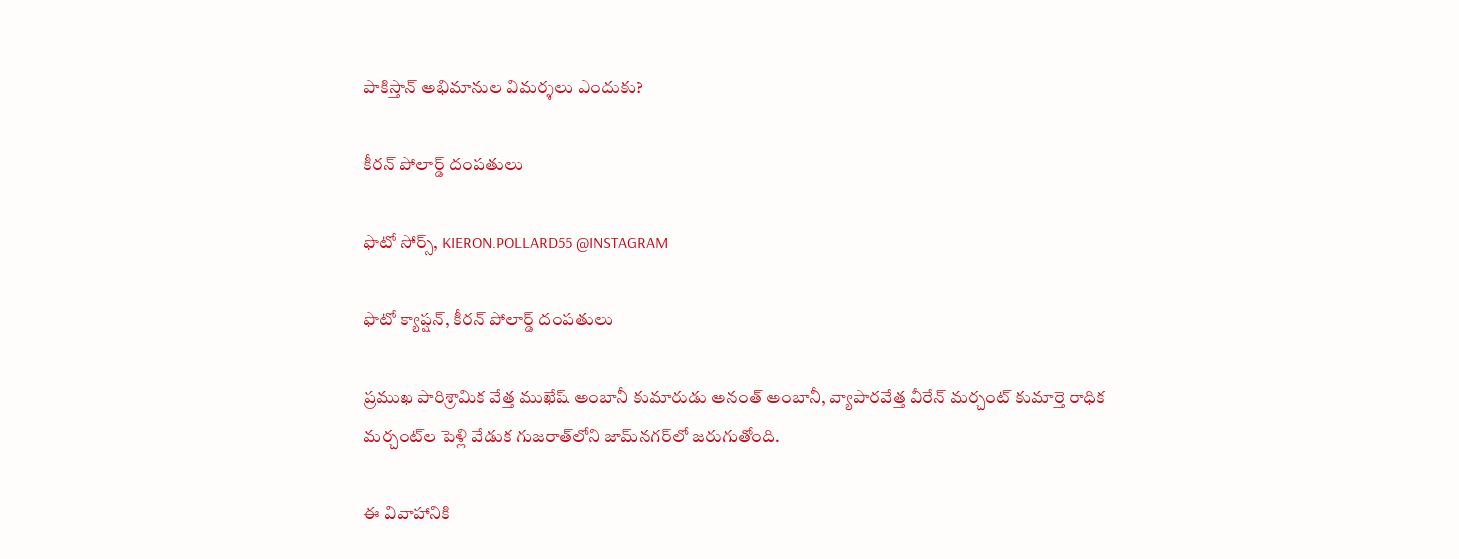పాకిస్తాన్ అభిమానుల విమర్శలు ఎందుకు?

కీరన్ పోలార్డ్ దంపతులు

ఫొటో సోర్స్, KIERON.POLLARD55 @INSTAGRAM

ఫొటో క్యాప్షన్, కీరన్ పోలార్డ్ దంపతులు

ప్రముఖ పారిశ్రామిక వేత్త ముఖేష్ అంబానీ కుమారుడు అనంత్ అంబానీ, వ్యాపారవేత్త వీరేన్ మర్చంట్ కుమార్తె రాధిక మర్చంట్‌ల పెళ్లి వేడుక గుజరాత్‌లోని జామ్‌నగర్‌లో జరుగుతోంది.

ఈ వివాహానికి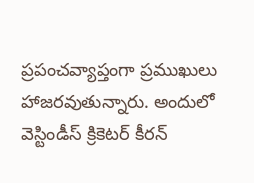ప్రపంచవ్యాప్తంగా ప్రముఖులు హాజరవుతున్నారు. అందులో వెస్టిండీస్ క్రికెటర్ కీరన్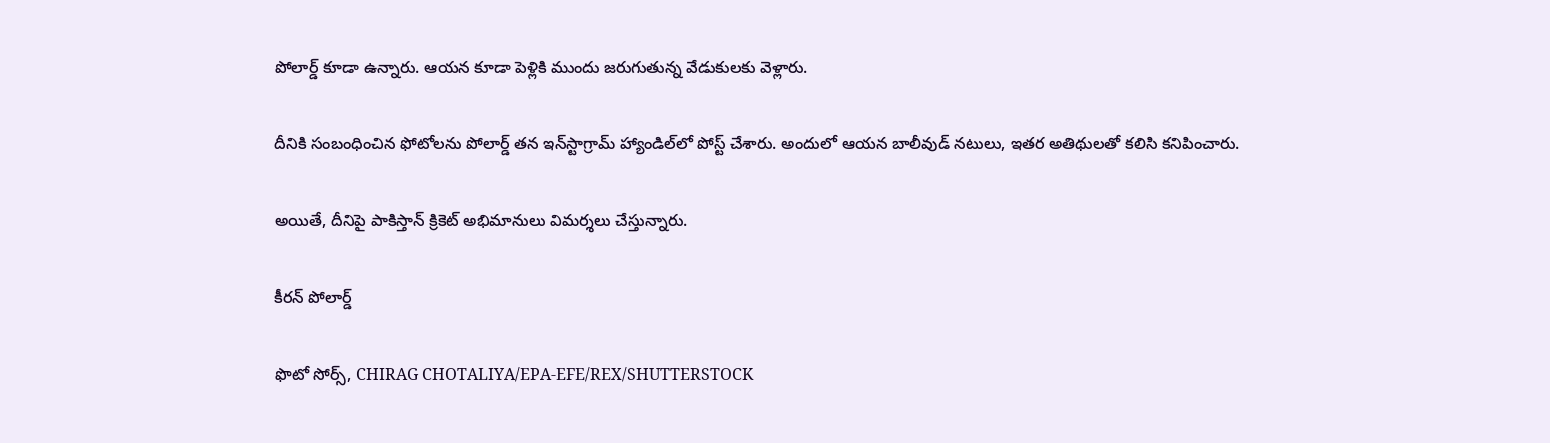పోలార్డ్ కూడా ఉన్నారు. ఆయన కూడా పెళ్లికి ముందు జరుగుతున్న వేడుకులకు వెళ్లారు.

దీనికి సంబంధించిన ఫోటోలను పోలార్డ్ తన ఇన్‌స్టాగ్రామ్ హ్యాండిల్‌లో పోస్ట్ చేశారు. అందులో ఆయన బాలీవుడ్ నటులు, ఇతర అతిథులతో కలిసి కనిపించారు.

అయితే, దీనిపై పాకిస్తాన్ క్రికెట్ అభిమానులు విమర్శలు చేస్తున్నారు.

కీరన్ పోలార్డ్

ఫొటో సోర్స్, CHIRAG CHOTALIYA/EPA-EFE/REX/SHUTTERSTOCK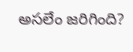అసలేం జరిగింది?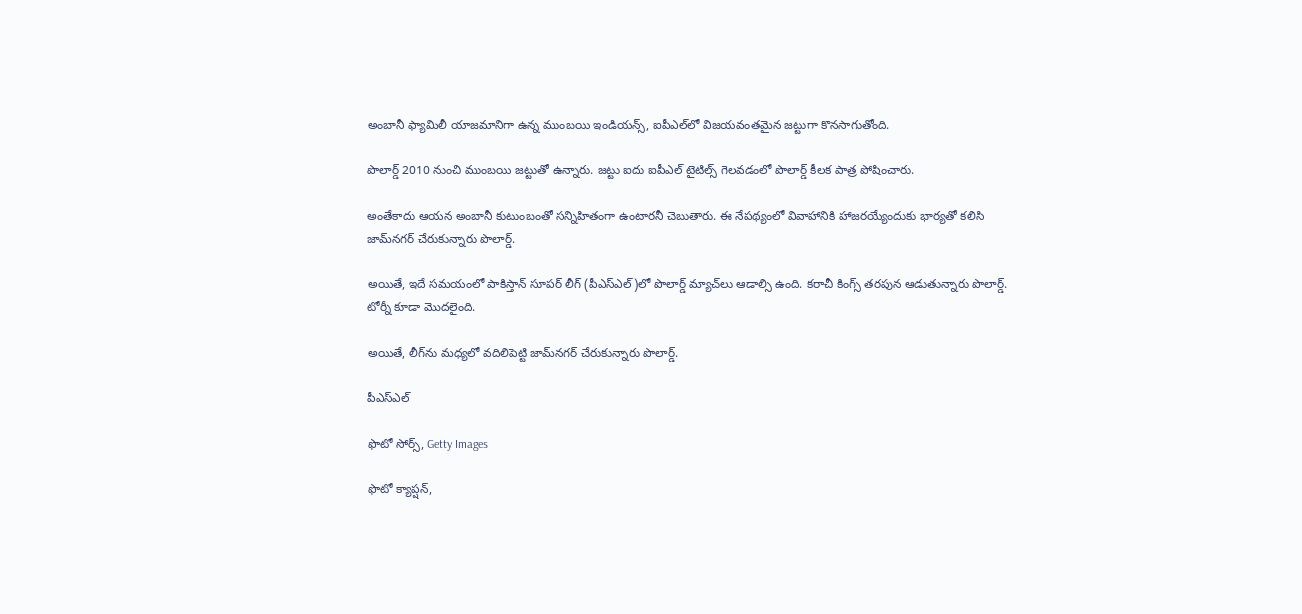అంబానీ ఫ్యామిలీ యాజమానిగా ఉన్న ముంబయి ఇండియన్స్, ఐపీఎల్‌లో విజయవంతమైన జట్టుగా కొనసాగుతోంది.

పొలార్డ్ 2010 నుంచి ముంబయి జట్టుతో ఉన్నారు. జట్టు ఐదు ఐపీఎల్ టైటిల్స్ గెలవడంలో పొలార్డ్ కీలక పాత్ర పోషించారు.

అంతేకాదు ఆయన అంబానీ కుటుంబంతో సన్నిహితంగా ఉంటారనీ చెబుతారు. ఈ నేపథ్యంలో వివాహానికి హాజరయ్యేందుకు భార్యతో కలిసి జామ్‌నగర్ చేరుకున్నారు పొలార్డ్.

అయితే, ఇదే సమయంలో పాకిస్తాన్ సూపర్ లీగ్ (పీఎస్ఎల్)లో పొలార్డ్ మ్యాచ్‌లు ఆడాల్సి ఉంది. కరాచీ కింగ్స్ తరపున ఆడుతున్నారు పొలార్డ్. టోర్నీ కూడా మొదలైంది.

అయితే, లీగ్‌ను మధ్యలో వదిలిపెట్టి జామ్‌నగర్ చేరుకున్నారు పొలార్డ్.

పీఎస్ఎల్

ఫొటో సోర్స్, Getty Images

ఫొటో క్యాప్షన్,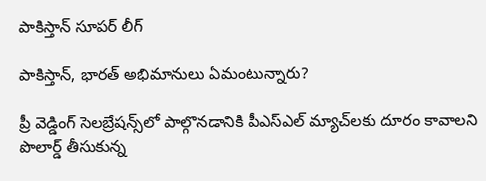పాకిస్తాన్ సూపర్ లీగ్

పాకిస్తాన్, భారత్ అభిమానులు ఏమంటున్నారు?

ప్రీ వెడ్డింగ్ సెలబ్రేషన్స్‌లో పాల్గొనడానికి పీఎస్‌ఎల్ మ్యాచ్‌లకు దూరం కావాలని పొలార్డ్ తీసుకున్న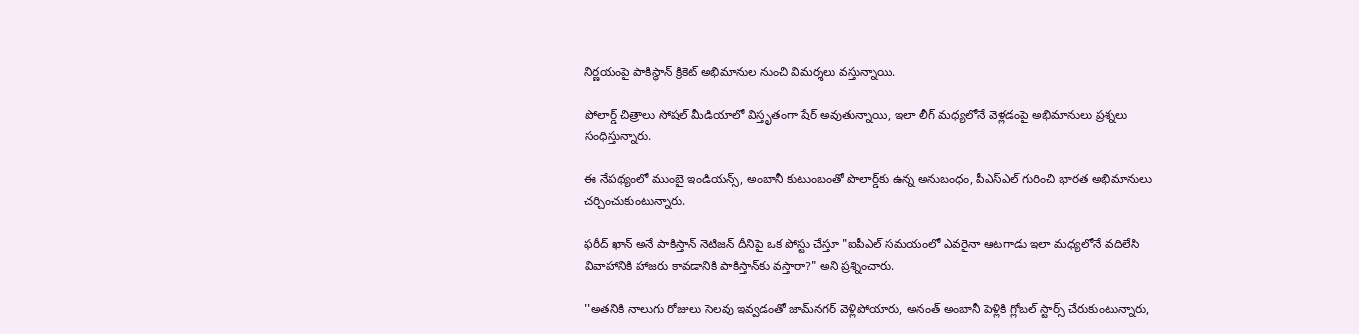నిర్ణయంపై పాకిస్థాన్ క్రికెట్ అభిమానుల నుంచి విమర్శలు వస్తున్నాయి.

పోలార్డ్ చిత్రాలు సోషల్ మీడియాలో విస్తృతంగా షేర్ అవుతున్నాయి, ఇలా లీగ్ మధ్యలోనే వెళ్లడంపై అభిమానులు ప్రశ్నలు సంధిస్తున్నారు.

ఈ నేపథ్యంలో ముంబై ఇండియన్స్, అంబానీ కుటుంబంతో పొలార్డ్‌కు ఉన్న అనుబంధం, పీఎస్ఎల్‌ గురించి భారత అభిమానులు చర్చించుకుంటున్నారు.

ఫరీద్ ఖాన్ అనే పాకిస్తాన్ నెటిజన్ దీనిపై ఒక పోస్టు చేస్తూ "ఐపీఎల్ సమయంలో ఎవరైనా ఆటగాడు ఇలా మధ్యలోనే వదిలేసి వివాహానికి హాజరు కావడానికి పాకిస్తాన్‌కు వస్తారా?" అని ప్రశ్నించారు.

''అతనికి నాలుగు రోజులు సెలవు ఇవ్వడంతో జామ్‌నగర్‌ వెళ్లిపోయారు, అనంత్‌ అంబానీ పెళ్లికి గ్లోబల్‌ స్టార్స్‌ చేరుకుంటున్నారు,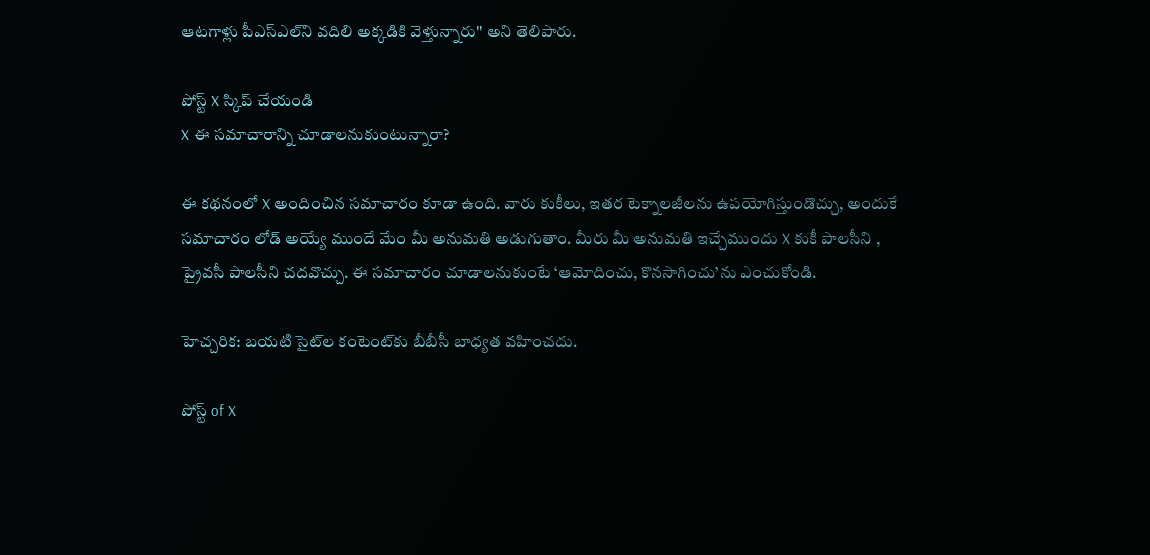ఆటగాళ్లు పీఎస్‌ఎల్‌ని వదిలి అక్కడికి వెళ్తున్నారు'' అని తెలిపారు.

పోస్ట్‌ X స్కిప్ చేయండి
X ఈ సమాచారాన్ని చూడాలనుకుంటున్నారా?

ఈ కథనంలో X అందించిన సమాచారం కూడా ఉంది. వారు కుకీలు, ఇతర టెక్నాలజీలను ఉపయోగిస్తుండొచ్చు, అందుకే సమాచారం లోడ్ అయ్యే ముందే మేం మీ అనుమతి అడుగుతాం. మీరు మీ అనుమతి ఇచ్చేముందు X కుకీ పాలసీని , ప్రైవసీ పాలసీని చదవొచ్చు. ఈ సమాచారం చూడాలనుకుంటే ‘ఆమోదించు, కొనసాగించు’ను ఎంచుకోండి.

హెచ్చరిక: బయటి సైట్‌ల కంటెంట్‌కు బీబీసీ బాధ్యత వహించదు.

పోస్ట్ of X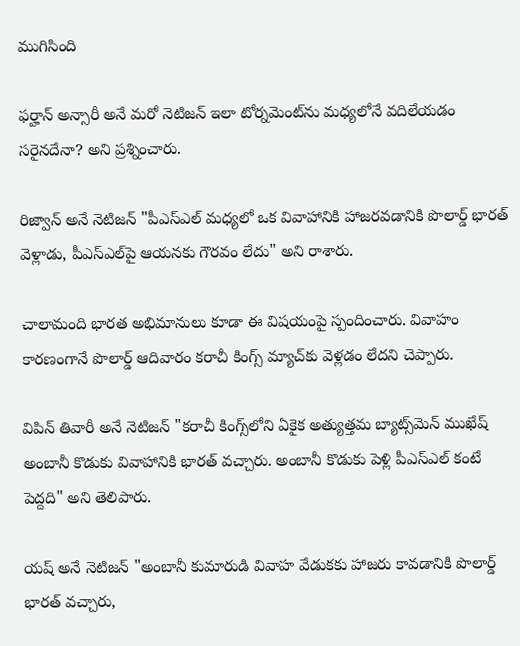ముగిసింది

ఫర్హాన్ అన్సారీ అనే మరో నెటిజన్ ఇలా టోర్నమెంట్‌ను మధ్యలోనే వదిలేయడం సరైనదేనా? అని ప్రశ్నించారు.

రిజ్వాన్ అనే నెటిజన్ "పీఎస్ఎల్‌ మధ్యలో ఒక వివాహానికి హాజరవడానికి పొలార్డ్ భారత్ వెళ్లాడు, పీఎస్ఎల్‌పై ఆయనకు గౌరవం లేదు" అని రాశారు.

చాలామంది భారత అభిమానులు కూడా ఈ విషయంపై స్పందించారు. వివాహం కారణంగానే పొలార్డ్ ఆదివారం కరాచీ కింగ్స్ మ్యాచ్‌కు వెళ్లడం లేదని చెప్పారు.

విపిన్ తివారీ అనే నెటిజన్ "కరాచీ కింగ్స్‌లోని ఏకైక అత్యుత్తమ బ్యాట్స్‌మెన్ ముఖేష్ అంబానీ కొడుకు వివాహానికి భారత్ వచ్చారు. అంబానీ కొడుకు పెళ్లి పీఎస్ఎల్‌ కంటే పెద్దది" అని తెలిపారు.

యష్ అనే నెటిజన్ "అంబానీ కుమారుడి వివాహ వేడుకకు హాజరు కావడానికి పొలార్డ్ భారత్ వచ్చారు,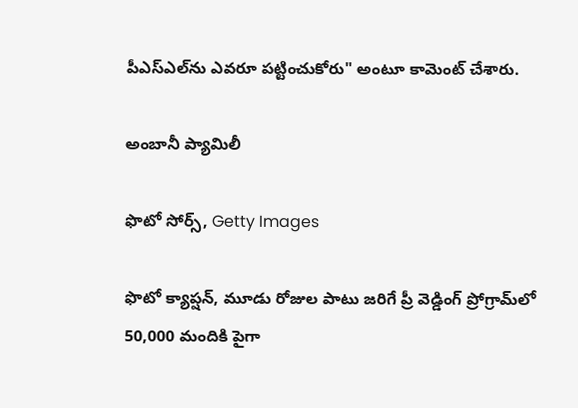పీఎస్ఎల్‌‌ను ఎవరూ పట్టించుకోరు" అంటూ కామెంట్ చేశారు.

అంబానీ ప్యామిలీ

ఫొటో సోర్స్, Getty Images

ఫొటో క్యాప్షన్, మూడు రోజుల పాటు జరిగే ప్రీ వెడ్డింగ్ ప్రోగ్రామ్‌లో 50,000 మందికి పైగా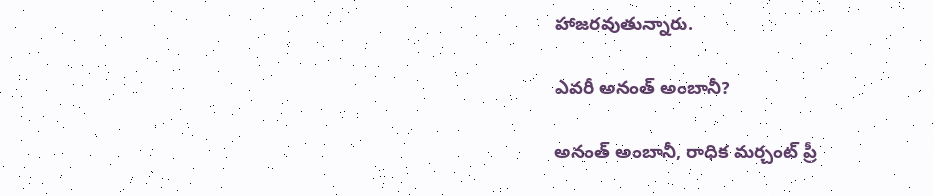హాజరవుతున్నారు.

ఎవరీ అనంత్ అంబానీ?

అనంత్ అంబానీ, రాధిక మర్చంట్ ప్రీ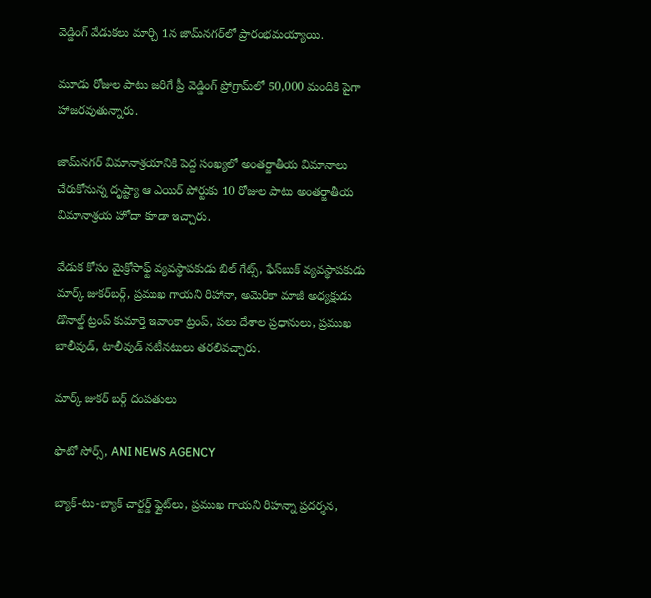వెడ్డింగ్ వేడుకలు మార్చి 1న జామ్‌నగర్‌లో ప్రారంభమయ్యాయి.

మూడు రోజుల పాటు జరిగే ప్రీ వెడ్డింగ్ ప్రోగ్రామ్‌లో 50,000 మందికి పైగా హాజరవుతున్నారు.

జామ్‌నగర్ విమానాశ్రయానికి పెద్ద సంఖ్యలో అంతర్జాతీయ విమానాలు చేరుకోనున్న దృష్ట్యా ఆ ఎయిర్ పోర్టుకు 10 రోజుల పాటు అంతర్జాతీయ విమానాశ్రయ హోదా కూడా ఇచ్చారు.

వేడుక కోసం మైక్రోసాఫ్ట్ వ్యవస్థాపకుడు బిల్ గేట్స్, ఫేస్‌బుక్ వ్యవస్థాపకుడు మార్క్ జుకర్‌బర్గ్, ప్రముఖ గాయని రిహానా, అమెరికా మాజీ అధ్యక్షుడు డొనాల్డ్ ట్రంప్ కుమార్తె ఇవాంకా ట్రంప్, పలు దేశాల ప్రధానులు, ప్రముఖ బాలీవుడ్, టాలీవుడ్ నటీనటులు తరలివచ్చారు.

మార్క్ జుకర్ బర్గ్ దంపతులు

ఫొటో సోర్స్, ANI NEWS AGENCY

బ్యాక్-టు-బ్యాక్ చార్టర్డ్ ఫ్లైట్‌లు, ప్రముఖ గాయని రిహన్నా ప్రదర్శన,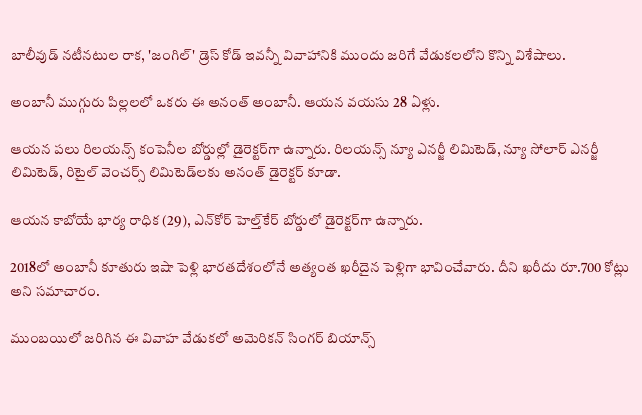బాలీవుడ్ నటీనటుల రాక, 'జంగిల్' డ్రెస్ కోడ్ ఇవన్నీ వివాహానికి ముందు జరిగే వేడుకలలోని కొన్ని విశేషాలు.

అంబానీ ముగ్గురు పిల్లలలో ఒకరు ఈ అనంత్ అంబానీ. ఆయన వయసు 28 ఏళ్లు.

ఆయన పలు రిలయన్స్ కంపెనీల బోర్డుల్లో డైరెక్టర్‌గా ఉన్నారు. రిలయన్స్ న్యూ ఎనర్జీ లిమిటెడ్, న్యూ సోలార్ ఎనర్జీ లిమిటెడ్, రిటైల్ వెంచర్స్ లిమిటెడ్‌లకు అనంత్ డైరెక్టర్ కూడా.

ఆయన కాబోయే భార్య రాధిక (29), ఎన్‌కోర్ హెల్త్‌కేర్ బోర్డులో డైరెక్టర్‌గా ఉన్నారు.

2018లో అంబానీ కూతురు ఇషా పెళ్లి భారతదేశంలోనే అత్యంత ఖరీదైన పెళ్లిగా భావించేవారు. దీని ఖరీదు రూ.700 కోట్లు అని సమాచారం.

ముంబయిలో జరిగిన ఈ వివాహ వేడుకలో అమెరికన్ సింగర్ బియాన్స్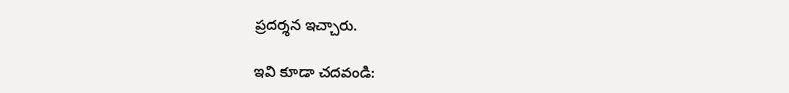ప్రదర్శన ఇచ్చారు.

ఇవి కూడా చదవండి: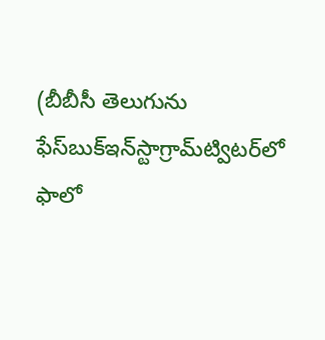(బీబీసీ తెలుగును ఫేస్‌బుక్ఇన్‌స్టాగ్రామ్‌ట్విటర్‌లో ఫాలో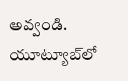అవ్వండి. యూట్యూబ్‌లో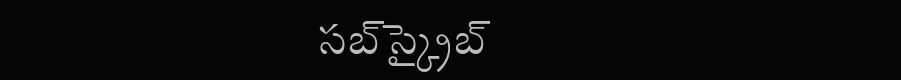సబ్‌స్క్రైబ్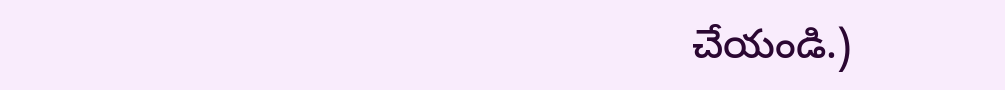చేయండి.)